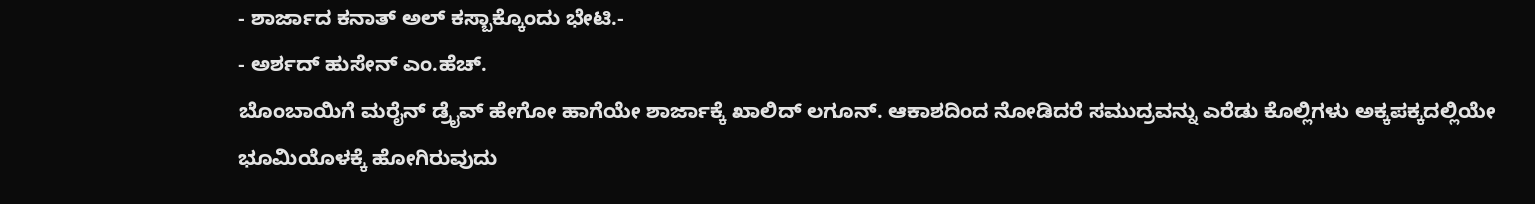- ಶಾರ್ಜಾದ ಕನಾತ್ ಅಲ್ ಕಸ್ಬಾಕ್ಕೊಂದು ಭೇಟಿ.-
- ಅರ್ಶದ್ ಹುಸೇನ್ ಎಂ.ಹೆಚ್.
ಬೊಂಬಾಯಿಗೆ ಮರೈನ್ ಡ್ರೈವ್ ಹೇಗೋ ಹಾಗೆಯೇ ಶಾರ್ಜಾಕ್ಕೆ ಖಾಲಿದ್ ಲಗೂನ್. ಆಕಾಶದಿಂದ ನೋಡಿದರೆ ಸಮುದ್ರವನ್ನು ಎರೆಡು ಕೊಲ್ಲಿಗಳು ಅಕ್ಕಪಕ್ಕದಲ್ಲಿಯೇ ಭೂಮಿಯೊಳಕ್ಕೆ ಹೋಗಿರುವುದು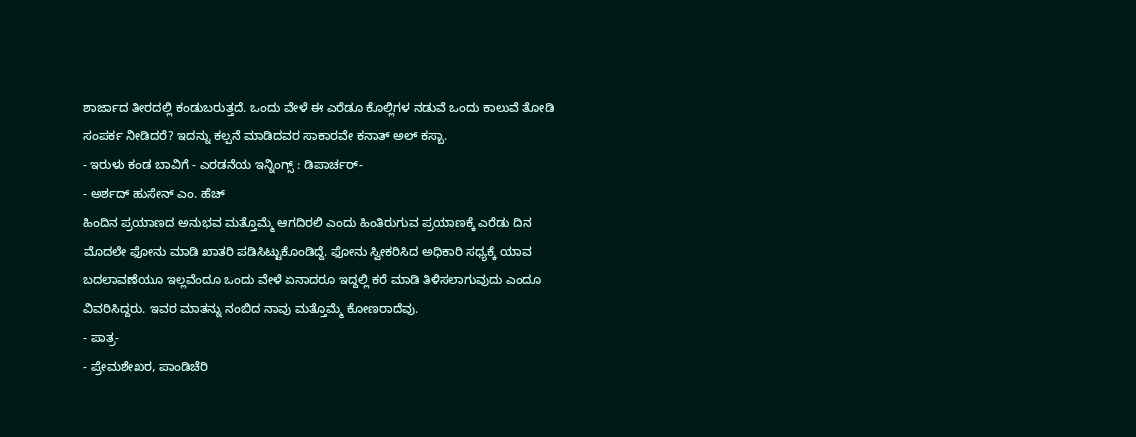ಶಾರ್ಜಾದ ತೀರದಲ್ಲಿ ಕಂಡುಬರುತ್ತದೆ. ಒಂದು ವೇಳೆ ಈ ಎರೆಡೂ ಕೊಲ್ಲಿಗಳ ನಡುವೆ ಒಂದು ಕಾಲುವೆ ತೋಡಿ ಸಂಪರ್ಕ ನೀಡಿದರೆ? ಇದನ್ನು ಕಲ್ಪನೆ ಮಾಡಿದವರ ಸಾಕಾರವೇ ಕನಾತ್ ಅಲ್ ಕಸ್ಬಾ.
- ಇರುಳು ಕಂಡ ಬಾವಿಗೆ - ಎರಡನೆಯ ಇನ್ನಿಂಗ್ಸ್ : ಡಿಪಾರ್ಚರ್-
- ಅರ್ಶದ್ ಹುಸೇನ್ ಎಂ. ಹೆಚ್
ಹಿಂದಿನ ಪ್ರಯಾಣದ ಅನುಭವ ಮತ್ತೊಮ್ಮೆ ಆಗದಿರಲಿ ಎಂದು ಹಿಂತಿರುಗುವ ಪ್ರಯಾಣಕ್ಕೆ ಎರೆಡು ದಿನ ಮೊದಲೇ ಫೋನು ಮಾಡಿ ಖಾತರಿ ಪಡಿಸಿಟ್ಟುಕೊಂಡಿದ್ದೆ. ಫೋನು ಸ್ವೀಕರಿಸಿದ ಅಧಿಕಾರಿ ಸಧ್ಯಕ್ಕೆ ಯಾವ ಬದಲಾವಣೆಯೂ ಇಲ್ಲವೆಂದೂ ಒಂದು ವೇಳೆ ಏನಾದರೂ ಇದ್ದಲ್ಲಿ ಕರೆ ಮಾಡಿ ತಿಳಿಸಲಾಗುವುದು ಎಂದೂ ವಿವರಿಸಿದ್ದರು. ಇವರ ಮಾತನ್ನು ನಂಬಿದ ನಾವು ಮತ್ತೊಮ್ಮೆ ಕೋಣರಾದೆವು.
- ಪಾತ್ರ-
- ಪ್ರೇಮಶೇಖರ, ಪಾಂಡಿಚೆರಿ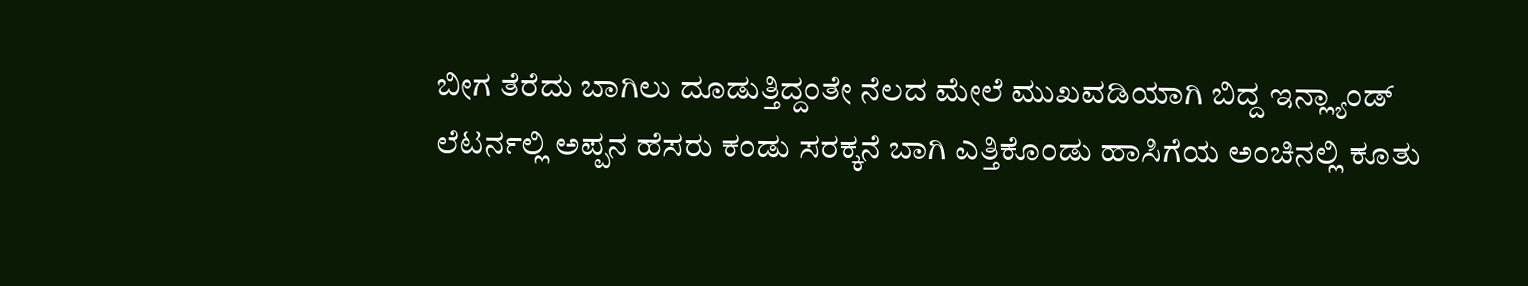ಬೀಗ ತೆರೆದು ಬಾಗಿಲು ದೂಡುತ್ತಿದ್ದಂತೇ ನೆಲದ ಮೇಲೆ ಮುಖವಡಿಯಾಗಿ ಬಿದ್ದ ಇನ್ಲ್ಯಾಂಡ್ ಲೆಟರ್ನಲ್ಲಿ ಅಪ್ಪನ ಹೆಸರು ಕಂಡು ಸರಕ್ಕನೆ ಬಾಗಿ ಎತ್ತಿಕೊಂಡು ಹಾಸಿಗೆಯ ಅಂಚಿನಲ್ಲಿ ಕೂತು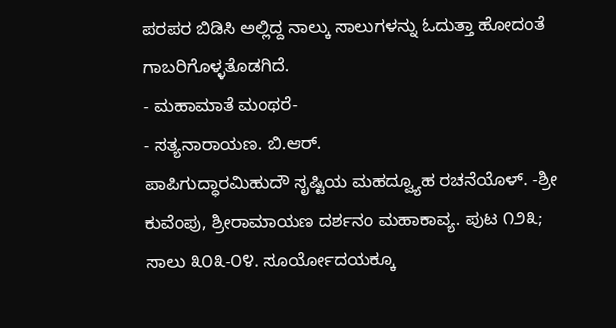ಪರಪರ ಬಿಡಿಸಿ ಅಲ್ಲಿದ್ದ ನಾಲ್ಕು ಸಾಲುಗಳನ್ನು ಓದುತ್ತಾ ಹೋದಂತೆ ಗಾಬರಿಗೊಳ್ಳತೊಡಗಿದೆ.
- ಮಹಾಮಾತೆ ಮಂಥರೆ-
- ಸತ್ಯನಾರಾಯಣ. ಬಿ.ಆರ್.
ಪಾಪಿಗುದ್ಧಾರಮಿಹುದೌ ಸೃಷ್ಟಿಯ ಮಹದ್ವ್ಯೂಹ ರಚನೆಯೊಳ್. -ಶ್ರೀ ಕುವೆಂಪು, ಶ್ರೀರಾಮಾಯಣ ದರ್ಶನಂ ಮಹಾಕಾವ್ಯ. ಪುಟ ೧೨೩; ಸಾಲು ೩೦೩-೦೪. ಸೂರ್ಯೋದಯಕ್ಕೂ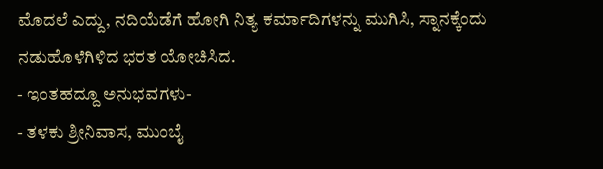ಮೊದಲೆ ಎದ್ದು, ನದಿಯೆಡೆಗೆ ಹೋಗಿ ನಿತ್ಯ ಕರ್ಮಾದಿಗಳನ್ನು ಮುಗಿಸಿ, ಸ್ನಾನಕ್ಕೆಂದು ನಡುಹೊಳೆಗಿಳಿದ ಭರತ ಯೋಚಿಸಿದ.
- ಇಂತಹದ್ದೂ ಅನುಭವಗಳು-
- ತಳಕು ಶ್ರೀನಿವಾಸ, ಮುಂಬೈ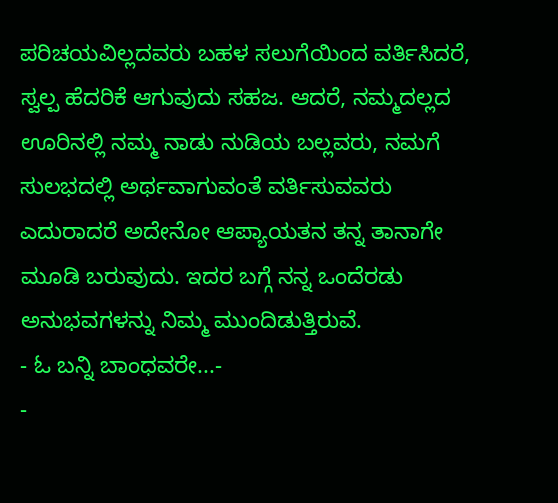ಪರಿಚಯವಿಲ್ಲದವರು ಬಹಳ ಸಲುಗೆಯಿಂದ ವರ್ತಿಸಿದರೆ, ಸ್ವಲ್ಪ ಹೆದರಿಕೆ ಆಗುವುದು ಸಹಜ. ಆದರೆ, ನಮ್ಮದಲ್ಲದ ಊರಿನಲ್ಲಿ ನಮ್ಮ ನಾಡು ನುಡಿಯ ಬಲ್ಲವರು, ನಮಗೆ ಸುಲಭದಲ್ಲಿ ಅರ್ಥವಾಗುವಂತೆ ವರ್ತಿಸುವವರು ಎದುರಾದರೆ ಅದೇನೋ ಆಪ್ಯಾಯತನ ತನ್ನ ತಾನಾಗೇ ಮೂಡಿ ಬರುವುದು. ಇದರ ಬಗ್ಗೆ ನನ್ನ ಒಂದೆರಡು ಅನುಭವಗಳನ್ನು ನಿಮ್ಮ ಮುಂದಿಡುತ್ತಿರುವೆ.
- ಓ ಬನ್ನಿ ಬಾಂಧವರೇ...-
-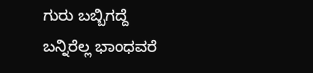ಗುರು ಬಬ್ಬಿಗದ್ದೆ
ಬನ್ನಿರೆಲ್ಲ ಭಾಂಧವರೆ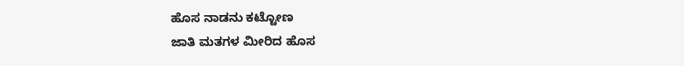ಹೊಸ ನಾಡನು ಕಟ್ಟೋಣ
ಜಾತಿ ಮತಗಳ ಮೀರಿದ ಹೊಸ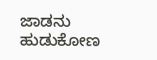ಜಾಡನು ಹುಡುಕೋಣ